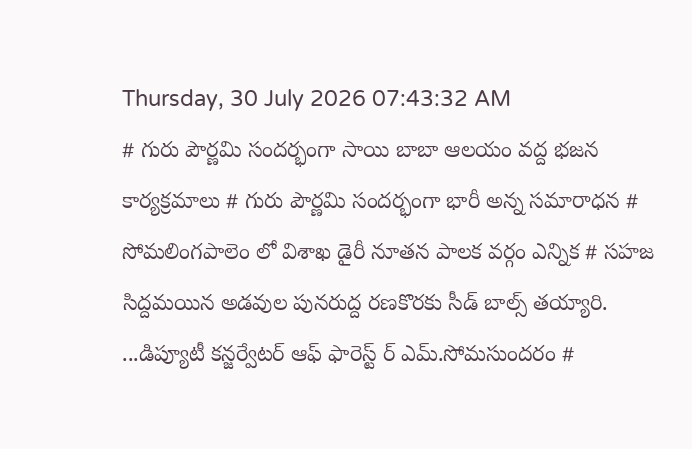Thursday, 30 July 2026 07:43:32 AM
# గురు పౌర్ణమి సందర్భంగా సాయి బాబా ఆలయం వద్ద భజన కార్యక్రమాలు # గురు పౌర్ణమి సందర్భంగా భారీ అన్న సమారాధన # సోమలింగపాలెం లో విశాఖ డైరీ నూతన పాలక వర్గం ఎన్నిక # సహజ సిద్దమయిన అడవుల పునరుద్ద రణకొరకు సీడ్ బాల్స్ తయ్యారి. ...డిప్యూటీ కన్జర్వేటర్ ఆఫ్ ఫారెస్ట్ ర్ ఎమ్.సోమసుందరం #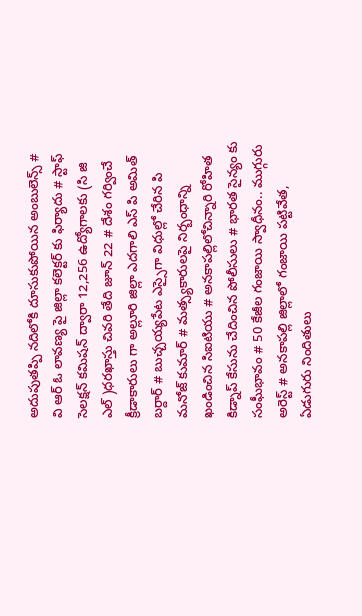అదుపుతప్పి నదిలోకి దూసుకుపోయిన అంబులెన్స్ # వి ఆర్ ఓ లావణ్య పై జిల్లా కలెక్టర్ కు ఫిర్యాదు # స్టాఫ్ సెలక్షన్ కమిషన్ ద్వారా 12,256 ఉద్యోగాలకు (సి జి ఎల్ )ధరఖాస్తు చివరి తేది జూన్ 22 # దేశం గర్వించే క్రీడాకారులు గా అల్లూరి జిల్లా ఎదగాలి ఎస్ పి అమిత్ బర్దార్ # బుచ్చయ్యపేట ఎస్సైగా విధుల్లో చేరిన పి మనోజ్ కుమార్ # మత్స్యకారులపై నిర్బంధాన్ని ఖండించిన సిఐటియు # అనకాపల్లిలోచిన్నారి రోహిత కిడ్నాప్ కేసును చేదించిన పోలీసులు # భారత సైన్యం కు సంఘీభావం # 50 కేజీల గంజాయి స్వాధీనం.. ముగ్గురు అరెస్ట్ # అనకాపల్లి జిల్లాలో గంజాయి పట్టివేత, ఏడుగురు నిందితులు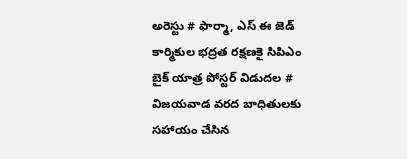అరెస్టు # ఫార్మా, ఎస్ ఈ జెడ్ కార్మికుల భద్రత రక్షణకై సిపిఎం బైక్ యాత్ర పోస్టర్ విడుదల # విజయవాడ వరద బాధితులకు సహాయం చేసిన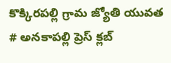కొక్కిరపల్లి గ్రామ జ్యోతి యువత # అనకాపల్లి ప్రెస్ క్లబ్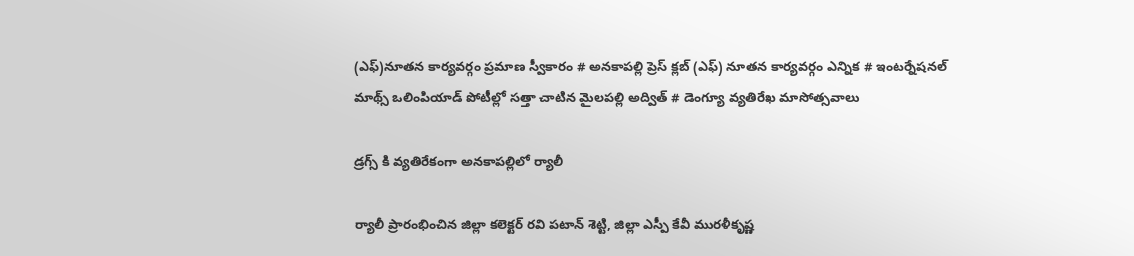(ఎఫ్)నూతన కార్యవర్గం ప్రమాణ స్వీకారం # అనకాపల్లి ప్రెస్ క్లబ్ (ఎఫ్) నూతన కార్యవర్గం ఎన్నిక # ఇంటర్నేషనల్ మాథ్స్ ఒలింపియాడ్ పోటీల్లో సత్తా చాటిన మైలపల్లి అద్విత్ # డెంగ్యూ వ్యతిరేఖ మాసోత్సవాలు

డ్రగ్స్ కి వ్యతిరేకంగా అనకాపల్లిలో ర్యాలీ

ర్యాలీ ప్రారంభించిన జిల్లా కలెక్టర్ రవి పటాన్ శెట్టి, జిల్లా ఎస్పీ కేవీ మురళీకృష్ణ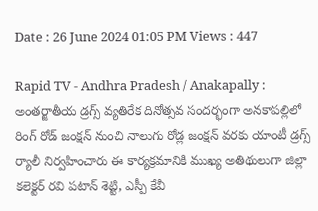Date : 26 June 2024 01:05 PM Views : 447

Rapid TV - Andhra Pradesh / Anakapally : అంతర్జాతీయ డ్రగ్స్ వ్యతిరేక దినోత్సవ సందర్భంగా అనకాపల్లిలో రింగ్ రోడ్ జంక్షన్ నుంచి నాలుగు రోడ్ల జంక్షన్ వరకు యాంటీ డ్రగ్స్ ర్యాలీ నిర్వహించారు ఈ కార్యక్రమానికి ముఖ్య అతిథులుగా జిల్లా కలెక్టర్ రవి పటాన్ శెట్టి, ఎస్పీ కేవీ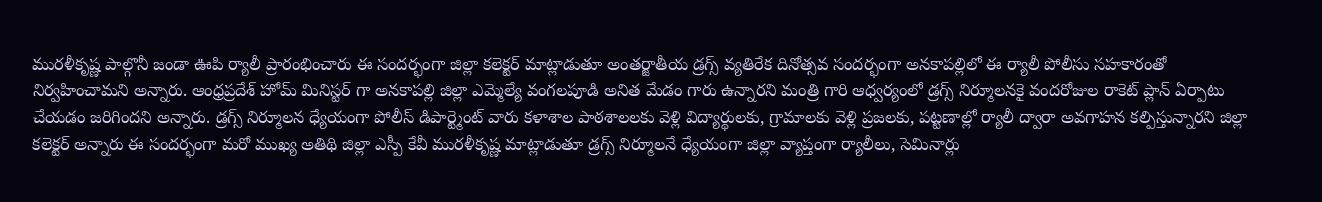మురళీకృష్ణ పాల్గొనీ జండా ఊపి ర్యాలీ ప్రారంభించారు ఈ సందర్భంగా జిల్లా కలెక్టర్ మాట్లాడుతూ అంతర్జాతీయ డ్రగ్స్ వ్యతిరేక దినోత్సవ సందర్భంగా అనకాపల్లిలో ఈ ర్యాలీ పోలీసు సహకారంతో నిర్వహించామని అన్నారు. ఆంధ్రప్రదేశ్ హోమ్ మినిస్టర్ గా అనకాపల్లి జిల్లా ఎమ్మెల్యే వంగలపూడి అనిత మేడం గారు ఉన్నారని మంత్రి గారి ఆధ్వర్యంలో డ్రగ్స్ నిర్మూలనకై వందరోజుల రాకెట్ ప్లాన్ ఏర్పాటు చేయడం జరిగిందని అన్నారు. డ్రగ్స్ నిర్మూలన ధ్యేయంగా పోలీస్ డిపార్ట్మెంట్ వారు కళాశాల పాఠశాలలకు వెళ్లి విద్యార్థులకు, గ్రామాలకు వెళ్లి ప్రజలకు, పట్టణాల్లో ర్యాలీ ద్వారా అవగాహన కల్పిస్తున్నారని జిల్లా కలెక్టర్ అన్నారు ఈ సందర్భంగా మరో ముఖ్య అతిథి జిల్లా ఎస్పీ కేవీ మురళీకృష్ణ మాట్లాడుతూ డ్రగ్స్ నిర్మూలనే ధ్యేయంగా జిల్లా వ్యాప్తంగా ర్యాలీలు, సెమినార్లు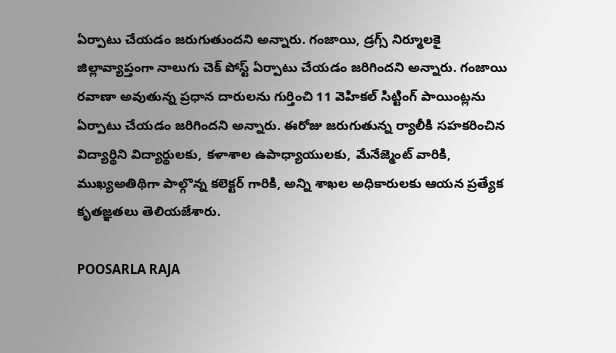ఏర్పాటు చేయడం జరుగుతుందని అన్నారు. గంజాయి, డ్రగ్స్ నిర్మూలకై జిల్లావ్యాప్తంగా నాలుగు చెక్ పోస్ట్ ఏర్పాటు చేయడం జరిగిందని అన్నారు. గంజాయి రవాణా అవుతున్న ప్రధాన దారులను గుర్తించి 11 వెహికల్ సిట్టింగ్ పాయింట్లను ఏర్పాటు చేయడం జరిగిందని అన్నారు. ఈరోజు జరుగుతున్న ర్యాలీకి సహకరించిన విద్యార్థిని విద్యార్థులకు, కళాశాల ఉపాధ్యాయులకు, మేనేజ్మెంట్ వారికి, ముఖ్యఅతిథిగా పాల్గొన్న కలెక్టర్ గారికి, అన్ని శాఖల అధికారులకు ఆయన ప్రత్యేక కృతజ్ఞతలు తెలియజేశారు.

POOSARLA RAJA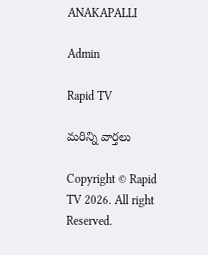ANAKAPALLI

Admin

Rapid TV

మరిన్ని వార్తలు

Copyright © Rapid TV 2026. All right Reserved.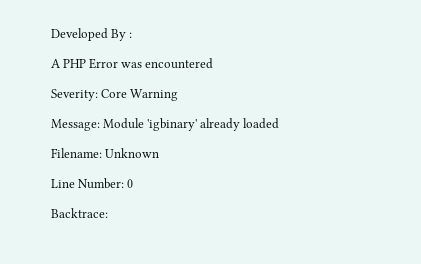Developed By :

A PHP Error was encountered

Severity: Core Warning

Message: Module 'igbinary' already loaded

Filename: Unknown

Line Number: 0

Backtrace: